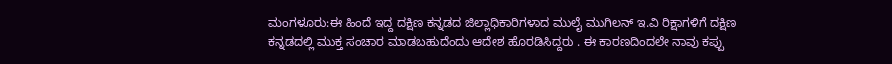ಮಂಗಳೂರು:ಈ ಹಿಂದೆ ಇದ್ದ ದಕ್ಷಿಣ ಕನ್ನಡದ ಜಿಲ್ಲಾಧಿಕಾರಿಗಳಾದ ಮುಲೈ ಮುಗಿಲನ್ ಇ.ವಿ ರಿಕ್ಷಾಗಳಿಗೆ ದಕ್ಷಿಣ ಕನ್ನಡದಲ್ಲಿ ಮುಕ್ತ ಸಂಚಾರ ಮಾಡಬಹುದೆಂದು ಆದೇಶ ಹೊರಡಿಸಿದ್ದರು . ಈ ಕಾರಣದಿಂದಲೇ ನಾವು ಕಪ್ಪು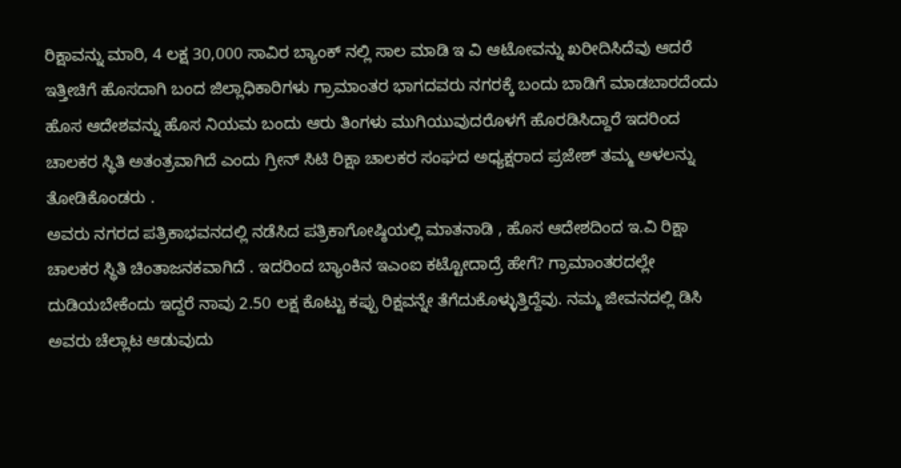ರಿಕ್ಷಾವನ್ನು ಮಾರಿ, 4 ಲಕ್ಷ 30,000 ಸಾವಿರ ಬ್ಯಾಂಕ್ ನಲ್ಲಿ ಸಾಲ ಮಾಡಿ ಇ ವಿ ಆಟೋವನ್ನು ಖರೀದಿಸಿದೆವು ಆದರೆ ಇತ್ತೀಚಿಗೆ ಹೊಸದಾಗಿ ಬಂದ ಜಿಲ್ಲಾಧಿಕಾರಿಗಳು ಗ್ರಾಮಾಂತರ ಭಾಗದವರು ನಗರಕ್ಕೆ ಬಂದು ಬಾಡಿಗೆ ಮಾಡಬಾರದೆಂದು ಹೊಸ ಆದೇಶವನ್ನು ಹೊಸ ನಿಯಮ ಬಂದು ಆರು ತಿಂಗಳು ಮುಗಿಯುವುದರೊಳಗೆ ಹೊರಡಿಸಿದ್ದಾರೆ ಇದರಿಂದ ಚಾಲಕರ ಸ್ಥಿತಿ ಅತಂತ್ರವಾಗಿದೆ ಎಂದು ಗ್ರೀನ್ ಸಿಟಿ ರಿಕ್ಷಾ ಚಾಲಕರ ಸಂಘದ ಅಧ್ಯಕ್ಷರಾದ ಪ್ರಜೇಶ್ ತಮ್ಮ ಅಳಲನ್ನು ತೋಡಿಕೊಂಡರು .
ಅವರು ನಗರದ ಪತ್ರಿಕಾಭವನದಲ್ಲಿ ನಡೆಸಿದ ಪತ್ರಿಕಾಗೋಷ್ಠಿಯಲ್ಲಿ ಮಾತನಾಡಿ , ಹೊಸ ಆದೇಶದಿಂದ ಇ.ವಿ ರಿಕ್ಷಾ ಚಾಲಕರ ಸ್ಥಿತಿ ಚಿಂತಾಜನಕವಾಗಿದೆ . ಇದರಿಂದ ಬ್ಯಾಂಕಿನ ಇಎಂಐ ಕಟ್ಟೋದಾದ್ರೆ ಹೇಗೆ? ಗ್ರಾಮಾಂತರದಲ್ಲೇ ದುಡಿಯಬೇಕೆಂದು ಇದ್ದರೆ ನಾವು 2.50 ಲಕ್ಷ ಕೊಟ್ಟು ಕಪ್ಪು ರಿಕ್ಷವನ್ನೇ ತೆಗೆದುಕೊಳ್ಳುತ್ತಿದ್ದೆವು. ನಮ್ಮ ಜೀವನದಲ್ಲಿ ಡಿಸಿ ಅವರು ಚೆಲ್ಲಾಟ ಆಡುವುದು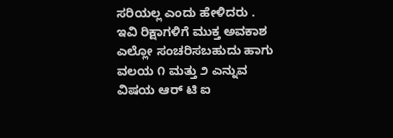ಸರಿಯಲ್ಲ ಎಂದು ಹೇಳಿದರು .
ಇವಿ ರಿಕ್ಷಾಗಳಿಗೆ ಮುಕ್ತ ಅವಕಾಶ ಎಲ್ಲೋ ಸಂಚರಿಸಬಹುದು ಹಾಗು ವಲಯ ೧ ಮತ್ತು ೨ ಎನ್ನುವ ವಿಷಯ ಆರ್ ಟಿ ಐ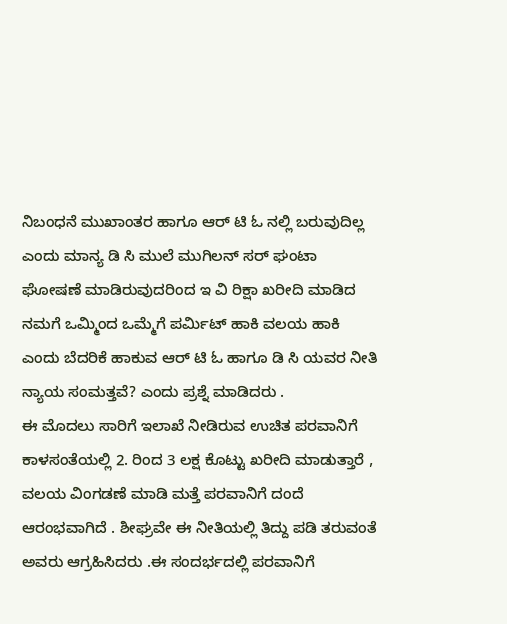ನಿಬಂಧನೆ ಮುಖಾಂತರ ಹಾಗೂ ಆರ್ ಟಿ ಓ ನಲ್ಲಿ ಬರುವುದಿಲ್ಲ ಎಂದು ಮಾನ್ಯ ಡಿ ಸಿ ಮುಲೆ ಮುಗಿಲನ್ ಸರ್ ಘಂಟಾ ಘೋಷಣೆ ಮಾಡಿರುವುದರಿಂದ ಇ ವಿ ರಿಕ್ಷಾ ಖರೀದಿ ಮಾಡಿದ ನಮಗೆ ಒಮ್ಮಿಂದ ಒಮ್ಮೆಗೆ ಪರ್ಮಿಟ್ ಹಾಕಿ ವಲಯ ಹಾಕಿ ಎಂದು ಬೆದರಿಕೆ ಹಾಕುವ ಆರ್ ಟಿ ಓ ಹಾಗೂ ಡಿ ಸಿ ಯವರ ನೀತಿ ನ್ಯಾಯ ಸಂಮತ್ತವೆ? ಎಂದು ಪ್ರಶ್ನೆ ಮಾಡಿದರು .
ಈ ಮೊದಲು ಸಾರಿಗೆ ಇಲಾಖೆ ನೀಡಿರುವ ಉಚಿತ ಪರವಾನಿಗೆ ಕಾಳಸಂತೆಯಲ್ಲಿ 2. ರಿಂದ 3 ಲಕ್ಷ ಕೊಟ್ಟು ಖರೀದಿ ಮಾಡುತ್ತಾರೆ , ವಲಯ ವಿಂಗಡಣೆ ಮಾಡಿ ಮತ್ತೆ ಪರವಾನಿಗೆ ದಂದೆ ಆರಂಭವಾಗಿದೆ . ಶೀಘ್ರವೇ ಈ ನೀತಿಯಲ್ಲಿ ತಿದ್ದು ಪಡಿ ತರುವಂತೆ ಅವರು ಆಗ್ರಹಿಸಿದರು .ಈ ಸಂದರ್ಭದಲ್ಲಿ ಪರವಾನಿಗೆ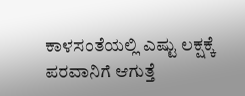ಕಾಳಸಂತೆಯಲ್ಲಿ ಎಷ್ಟು ಲಕ್ಷಕ್ಕೆ ಪರವಾನಿಗೆ ಆಗುತ್ತೆ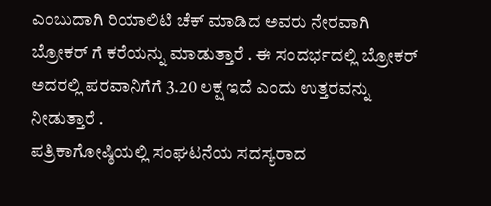ಎಂಬುದಾಗಿ ರಿಯಾಲಿಟಿ ಚೆಕ್ ಮಾಡಿದ ಅವರು ನೇರವಾಗಿ ಬ್ರೋಕರ್ ಗೆ ಕರೆಯನ್ನು ಮಾಡುತ್ತಾರೆ . ಈ ಸಂದರ್ಭದಲ್ಲಿ ಬ್ರೋಕರ್ ಅದರಲ್ಲಿ ಪರವಾನಿಗೆಗೆ 3.20 ಲಕ್ಷ ಇದೆ ಎಂದು ಉತ್ತರವನ್ನು ನೀಡುತ್ತಾರೆ .
ಪತ್ರಿಕಾಗೋಷ್ಠಿಯಲ್ಲಿ ಸಂಘಟನೆಯ ಸದಸ್ಯರಾದ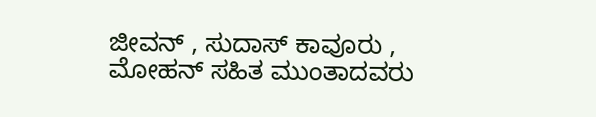ಜೀವನ್ , ಸುದಾಸ್ ಕಾವೂರು , ಮೋಹನ್ ಸಹಿತ ಮುಂತಾದವರು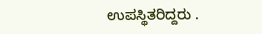ಉಪಸ್ಥಿತರಿದ್ದರು .